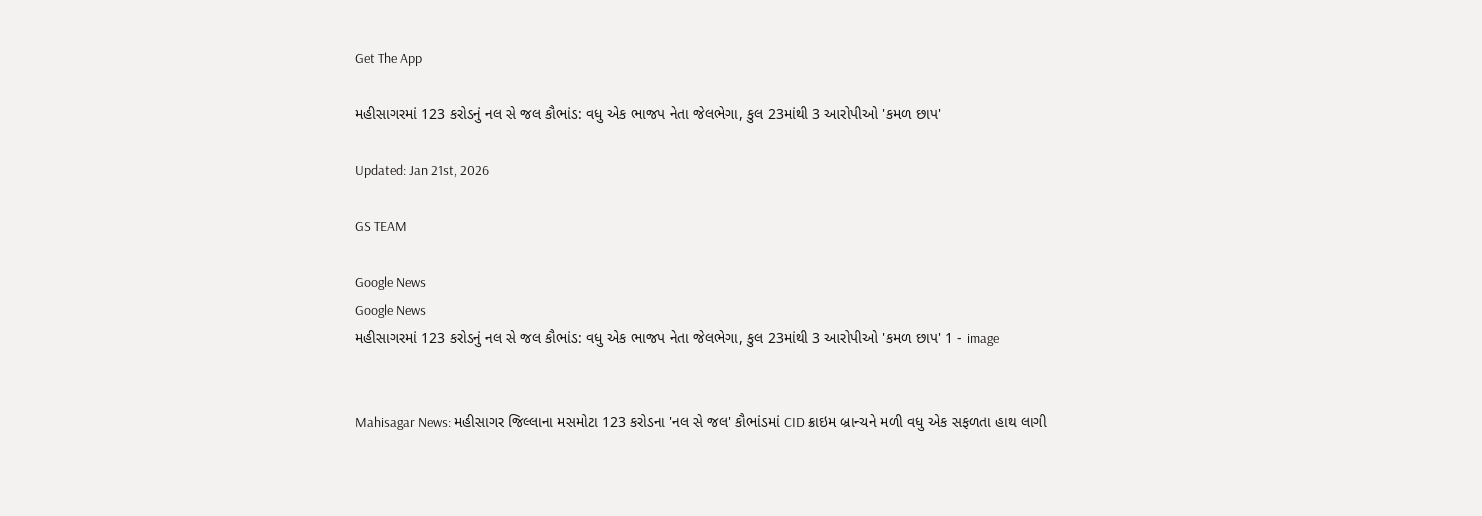Get The App

મહીસાગરમાં 123 કરોડનું નલ સે જલ કૌભાંડ: વધુ એક ભાજપ નેતા જેલભેગા, કુલ 23માંથી 3 આરોપીઓ 'કમળ છાપ'

Updated: Jan 21st, 2026

GS TEAM

Google News
Google News
મહીસાગરમાં 123 કરોડનું નલ સે જલ કૌભાંડ: વધુ એક ભાજપ નેતા જેલભેગા, કુલ 23માંથી 3 આરોપીઓ 'કમળ છાપ' 1 - image


Mahisagar News: મહીસાગર જિલ્લાના મસમોટા 123 કરોડના 'નલ સે જલ' કૌભાંડમાં CID ક્રાઇમ બ્રાન્ચને મળી વધુ એક સફળતા હાથ લાગી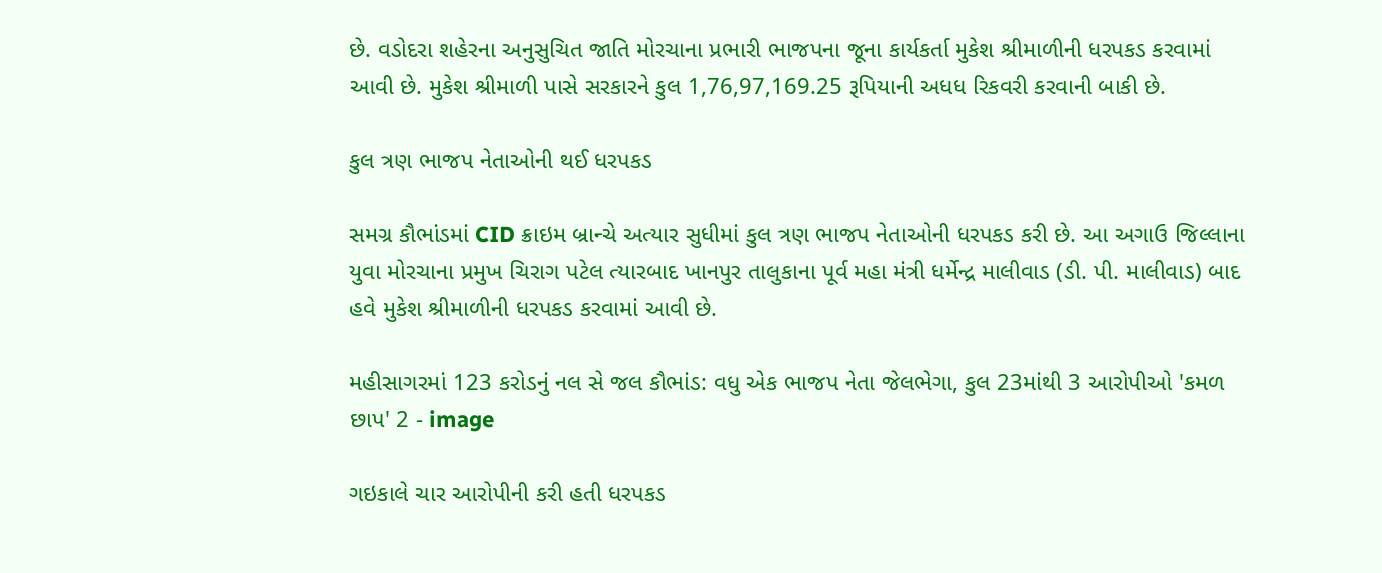છે. વડોદરા શહેરના અનુસુચિત જાતિ મોરચાના પ્રભારી ભાજપના જૂના કાર્યકર્તા મુકેશ શ્રીમાળીની ધરપકડ કરવામાં આવી છે. મુકેશ શ્રીમાળી પાસે સરકારને કુલ 1,76,97,169.25 રૂપિયાની અધધ રિકવરી કરવાની બાકી છે.

કુલ ત્રણ ભાજપ નેતાઓની થઈ ધરપકડ

સમગ્ર કૌભાંડમાં CID ક્રાઇમ બ્રાન્ચે અત્યાર સુધીમાં કુલ ત્રણ ભાજપ નેતાઓની ધરપકડ કરી છે. આ અગાઉ જિલ્લાના યુવા મોરચાના પ્રમુખ ચિરાગ પટેલ ત્યારબાદ ખાનપુર તાલુકાના પૂર્વ મહા મંત્રી ધર્મેન્દ્ર માલીવાડ (ડી. પી. માલીવાડ) બાદ હવે મુકેશ શ્રીમાળીની ધરપકડ કરવામાં આવી છે.

મહીસાગરમાં 123 કરોડનું નલ સે જલ કૌભાંડ: વધુ એક ભાજપ નેતા જેલભેગા, કુલ 23માંથી 3 આરોપીઓ 'કમળ છાપ' 2 - image

ગઇકાલે ચાર આરોપીની કરી હતી ધરપકડ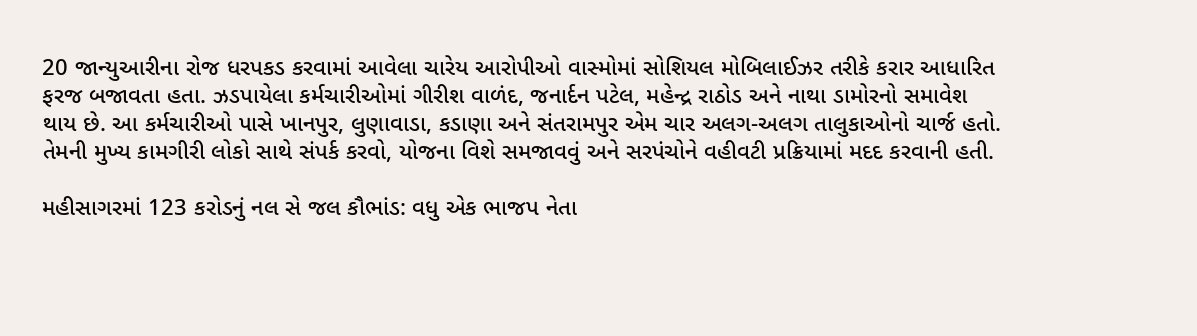20 જાન્યુઆરીના રોજ ધરપકડ કરવામાં આવેલા ચારેય આરોપીઓ વાસ્મોમાં સોશિયલ મોબિલાઈઝર તરીકે કરાર આધારિત ફરજ બજાવતા હતા. ઝડપાયેલા કર્મચારીઓમાં ગીરીશ વાળંદ, જનાર્દન પટેલ, મહેન્દ્ર રાઠોડ અને નાથા ડામોરનો સમાવેશ થાય છે. આ કર્મચારીઓ પાસે ખાનપુર, લુણાવાડા, કડાણા અને સંતરામપુર એમ ચાર અલગ-અલગ તાલુકાઓનો ચાર્જ હતો. તેમની મુખ્ય કામગીરી લોકો સાથે સંપર્ક કરવો, યોજના વિશે સમજાવવું અને સરપંચોને વહીવટી પ્રક્રિયામાં મદદ કરવાની હતી.

મહીસાગરમાં 123 કરોડનું નલ સે જલ કૌભાંડ: વધુ એક ભાજપ નેતા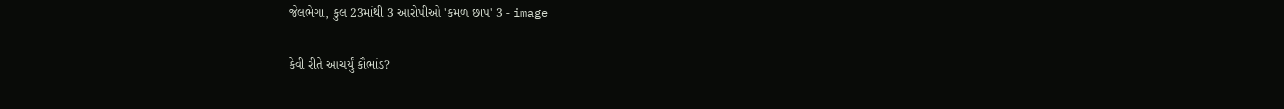જેલભેગા, કુલ 23માંથી 3 આરોપીઓ 'કમળ છાપ' 3 - image

કેવી રીતે આચર્યું કૌભાંડ?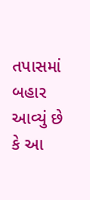તપાસમાં બહાર આવ્યું છે કે આ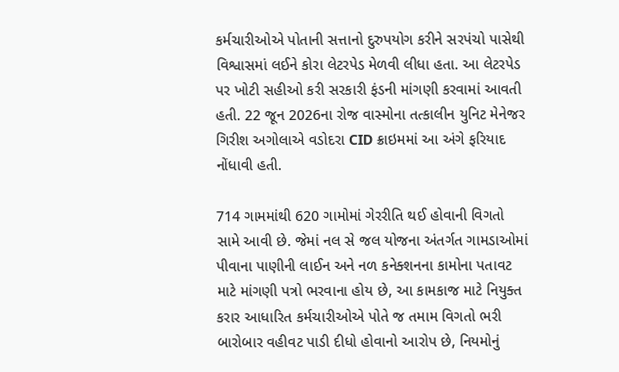કર્મચારીઓએ પોતાની સત્તાનો દુરુપયોગ કરીને સરપંચો પાસેથી વિશ્વાસમાં લઈને કોરા લેટરપેડ મેળવી લીધા હતા. આ લેટરપેડ પર ખોટી સહીઓ કરી સરકારી ફંડની માંગણી કરવામાં આવતી હતી. 22 જૂન 2026ના રોજ વાસ્મોના તત્કાલીન યુનિટ મેનેજર ગિરીશ અગોલાએ વડોદરા CID ક્રાઇમમાં આ અંગે ફરિયાદ નોંધાવી હતી.

714 ગામમાંથી 620 ગામોમાં ગેરરીતિ થઈ હોવાની વિગતો સામે આવી છે. જેમાં નલ સે જલ યોજના અંતર્ગત ગામડાઓમાં પીવાના પાણીની લાઈન અને નળ કનેક્શનના કામોના પતાવટ માટે માંગણી પત્રો ભરવાના હોય છે, આ કામકાજ માટે નિયુક્ત કરાર આધારિત કર્મચારીઓએ પોતે જ તમામ વિગતો ભરી બારોબાર વહીવટ પાડી દીધો હોવાનો આરોપ છે, નિયમોનું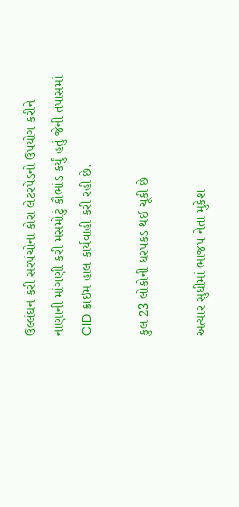ઉલ્લંઘન કરી સરપંચોના કોરા લેટરપેડનો ઉપયોગ કરીને નાણાની માંગણી કરી મસમોટું કૌભાંડ કર્યું હતું જેની તપાસમાં CID ક્રાઇમ હાલ કાર્યવાહી કરી રહી છે.

કુલ 23 લોકોની ધરપકડ થઈ ચૂકી છે

અત્યાર સુધીમાં ભાજપ નેતા મુકેશ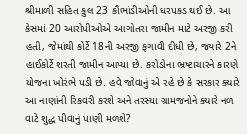શ્રીમાળી સહિત કુલ 23 કૌભાંડીઓની ધરપકડ થઈ છે. આ કેસમાં 20 આરોપીઓએ આગોતરા જામીન માટે અરજી કરી હતી, જેમાંથી કોર્ટે 18ની અરજી ફગાવી દીધી છે, જ્યારે 2ને હાઈકોર્ટે શરતી જામીન આપ્યા છે. કરોડોના ભ્રષ્ટાચારને કારણે યોજના ખોરંભે પડી છે. હવે જોવાનું એ રહે છે કે સરકાર ક્યારે આ નાણાંની રિકવરી કરશે અને તરસ્યા ગ્રામજનોને ક્યારે નળ વાટે શુદ્ધ પીવાનું પાણી મળશે?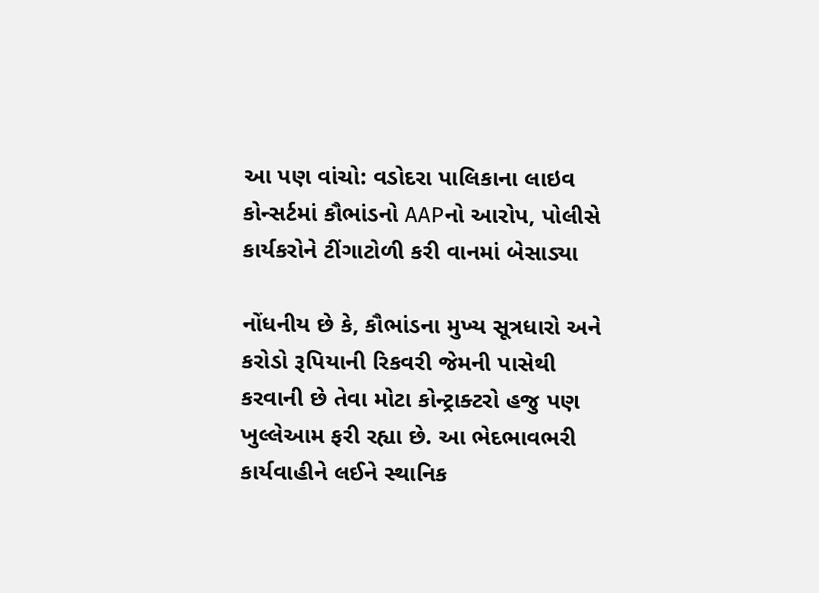આ પણ વાંચો: વડોદરા પાલિકાના લાઇવ કોન્સર્ટમાં કૌભાંડનો AAPનો આરોપ, પોલીસે કાર્યકરોને ટીંગાટોળી કરી વાનમાં બેસાડ્યા

નોંધનીય છે કે, કૌભાંડના મુખ્ય સૂત્રધારો અને કરોડો રૂપિયાની રિકવરી જેમની પાસેથી કરવાની છે તેવા મોટા કોન્ટ્રાક્ટરો હજુ પણ ખુલ્લેઆમ ફરી રહ્યા છે. આ ભેદભાવભરી કાર્યવાહીને લઈને સ્થાનિક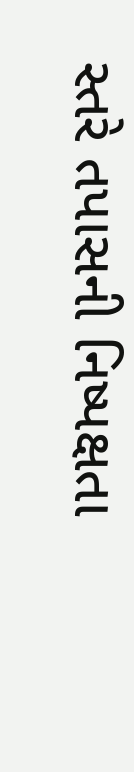સ્તરે તપાસની નિષ્પક્ષતા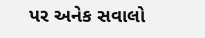પર અનેક સવાલો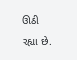ઊઠી રહ્યા છે.